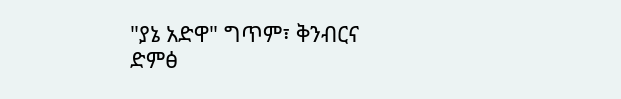"ያኔ አድዋ" ግጥም፣ ቅንብርና ድምፅ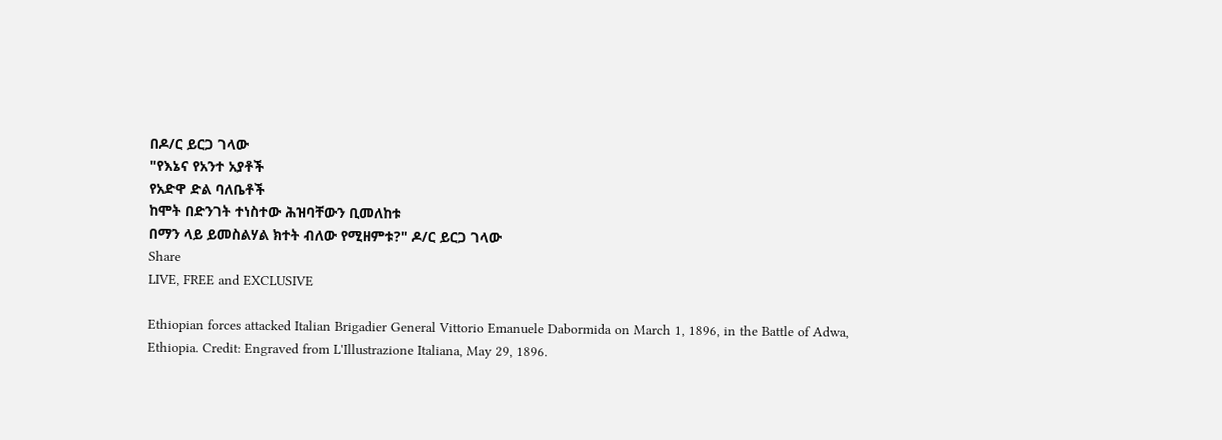በዶ/ር ይርጋ ገላው
"የእኔና የአንተ አያቶች
የአድዋ ድል ባለቤቶች
ከሞት በድንገት ተነስተው ሕዝባቸውን ቢመለከቱ
በማን ላይ ይመስልሃል ክተት ብለው የሚዘምቱ?" ዶ/ር ይርጋ ገላው
Share
LIVE, FREE and EXCLUSIVE

Ethiopian forces attacked Italian Brigadier General Vittorio Emanuele Dabormida on March 1, 1896, in the Battle of Adwa, Ethiopia. Credit: Engraved from L'Illustrazione Italiana, May 29, 1896.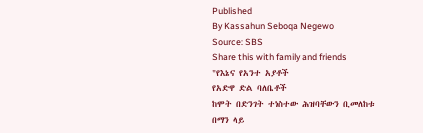Published
By Kassahun Seboqa Negewo
Source: SBS
Share this with family and friends
"የእኔና የአንተ አያቶች
የአድዋ ድል ባለቤቶች
ከሞት በድንገት ተነስተው ሕዝባቸውን ቢመለከቱ
በማን ላይ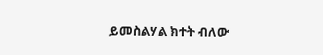ይመስልሃል ክተት ብለው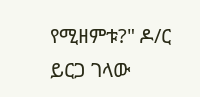የሚዘምቱ?" ዶ/ር ይርጋ ገላው